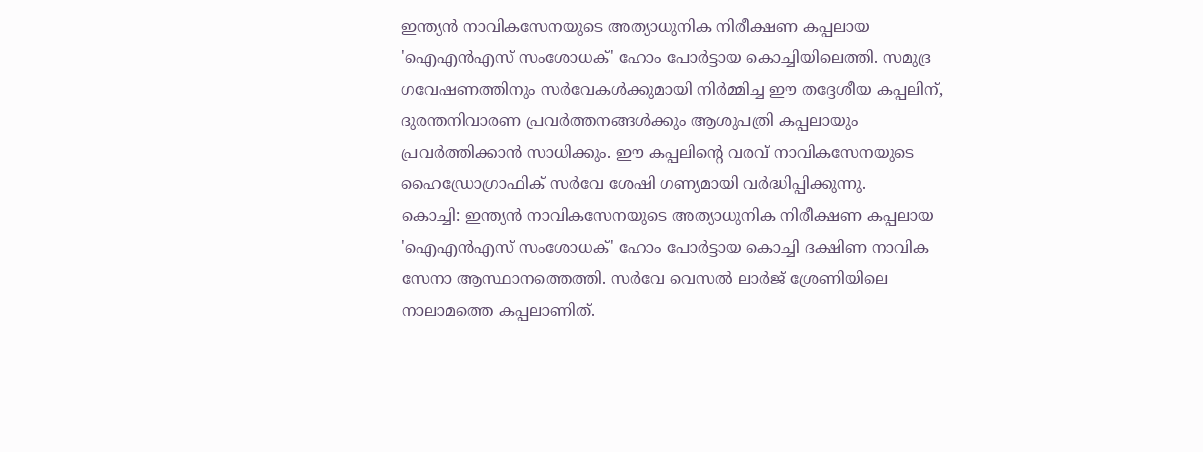ഇന്ത്യൻ നാവികസേനയുടെ അത്യാധുനിക നിരീക്ഷണ കപ്പലായ 'ഐഎൻഎസ് സംശോധക്' ഹോം പോർട്ടായ കൊച്ചിയിലെത്തി. സമുദ്ര ഗവേഷണത്തിനും സർവേകൾക്കുമായി നിർമ്മിച്ച ഈ തദ്ദേശീയ കപ്പലിന്, ദുരന്തനിവാരണ പ്രവർത്തനങ്ങൾക്കും ആശുപത്രി കപ്പലായും പ്രവർത്തിക്കാൻ സാധിക്കും. ഈ കപ്പലിന്റെ വരവ് നാവികസേനയുടെ ഹൈഡ്രോഗ്രാഫിക് സർവേ ശേഷി ഗണ്യമായി വർദ്ധിപ്പിക്കുന്നു.
കൊച്ചി: ഇന്ത്യൻ നാവികസേനയുടെ അത്യാധുനിക നിരീക്ഷണ കപ്പലായ 'ഐഎൻഎസ് സംശോധക്' ഹോം പോർട്ടായ കൊച്ചി ദക്ഷിണ നാവിക സേനാ ആസ്ഥാനത്തെത്തി. സർവേ വെസൽ ലാർജ് ശ്രേണിയിലെ നാലാമത്തെ കപ്പലാണിത്.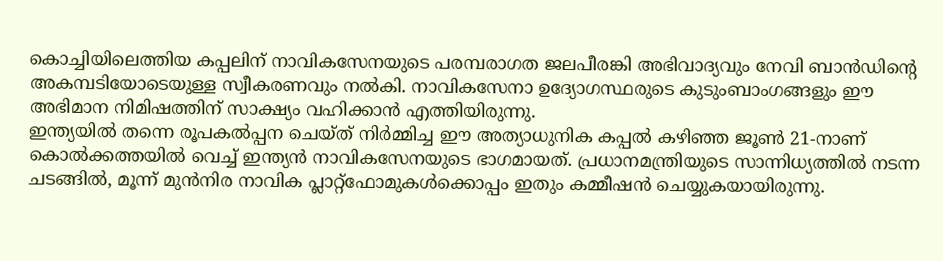കൊച്ചിയിലെത്തിയ കപ്പലിന് നാവികസേനയുടെ പരമ്പരാഗത ജലപീരങ്കി അഭിവാദ്യവും നേവി ബാൻഡിന്റെ അകമ്പടിയോടെയുള്ള സ്വീകരണവും നൽകി. നാവികസേനാ ഉദ്യോഗസ്ഥരുടെ കുടുംബാംഗങ്ങളും ഈ അഭിമാന നിമിഷത്തിന് സാക്ഷ്യം വഹിക്കാൻ എത്തിയിരുന്നു.
ഇന്ത്യയിൽ തന്നെ രൂപകൽപ്പന ചെയ്ത് നിർമ്മിച്ച ഈ അത്യാധുനിക കപ്പൽ കഴിഞ്ഞ ജൂൺ 21-നാണ് കൊൽക്കത്തയിൽ വെച്ച് ഇന്ത്യൻ നാവികസേനയുടെ ഭാഗമായത്. പ്രധാനമന്ത്രിയുടെ സാന്നിധ്യത്തിൽ നടന്ന ചടങ്ങിൽ, മൂന്ന് മുൻനിര നാവിക പ്ലാറ്റ്ഫോമുകൾക്കൊപ്പം ഇതും കമ്മീഷൻ ചെയ്യുകയായിരുന്നു.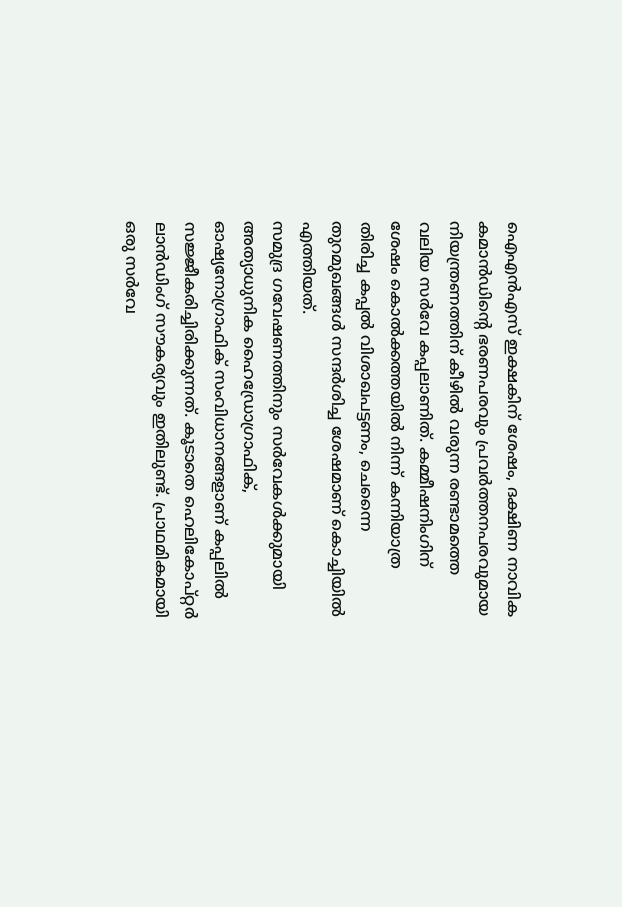ഐഎൻഎസ് ഇക്ഷകിന് ശേഷം, ദക്ഷിണ നാവിക കമാൻഡിന്റെ ഭരണപരവും പ്രവർത്തനപരവുമായ നിയന്ത്രണത്തിന് കീഴിൽ വരുന്ന രണ്ടാമത്തെ വലിയ സർവേ കപ്പലാണിത്. കമ്മീഷനിംഗിന് ശേഷം കൊൽക്കത്തയിൽ നിന്ന് കന്നിയാത്ര തിരിച്ച കപ്പൽ വിശാഖപട്ടണം, ചെന്നൈ തുറമുഖങ്ങൾ സന്ദർശിച്ച ശേഷമാണ് കൊച്ചിയിൽ എത്തിയത്.
സമുദ്ര ഗവേഷണത്തിനും സർവേകൾക്കുമായി അത്യാധുനിക ഹൈഡ്രോഗ്രാഫിക്, ഓഷ്യനോഗ്രാഫിക് സംവിധാനങ്ങളാണ് കപ്പലിൽ സജ്ജീകരിച്ചിരിക്കുന്നത്. കൂടാതെ ഹെലികോപ്റ്റർ ലാൻഡിംഗ് സൗകര്യവും ഇതിലുണ്ട്. പ്രാഥമികമായി ഒരു സർവേ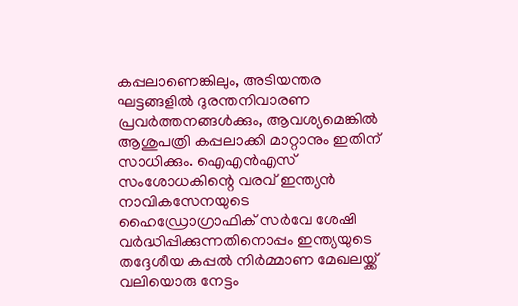കപ്പലാണെങ്കിലും, അടിയന്തര ഘട്ടങ്ങളിൽ ദുരന്തനിവാരണ പ്രവർത്തനങ്ങൾക്കും, ആവശ്യമെങ്കിൽ ആശുപത്രി കപ്പലാക്കി മാറ്റാനും ഇതിന് സാധിക്കും. ഐഎൻഎസ് സംശോധകിന്റെ വരവ് ഇന്ത്യൻ നാവികസേനയുടെ ഹൈഡ്രോഗ്രാഫിക് സർവേ ശേഷി വർദ്ധിപ്പിക്കുന്നതിനൊപ്പം ഇന്ത്യയുടെ തദ്ദേശീയ കപ്പൽ നിർമ്മാണ മേഖലയ്ക്ക് വലിയൊരു നേട്ടം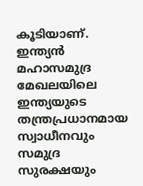കൂടിയാണ്. ഇന്ത്യൻ മഹാസമുദ്ര മേഖലയിലെ ഇന്ത്യയുടെ തന്ത്രപ്രധാനമായ സ്വാധീനവും സമുദ്ര സുരക്ഷയും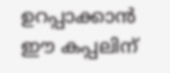ഉറപ്പാക്കാൻ ഈ കപ്പലിന്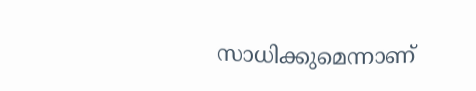സാധിക്കുമെന്നാണ്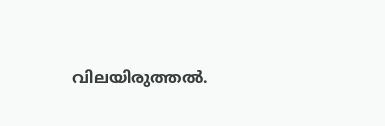വിലയിരുത്തൽ.